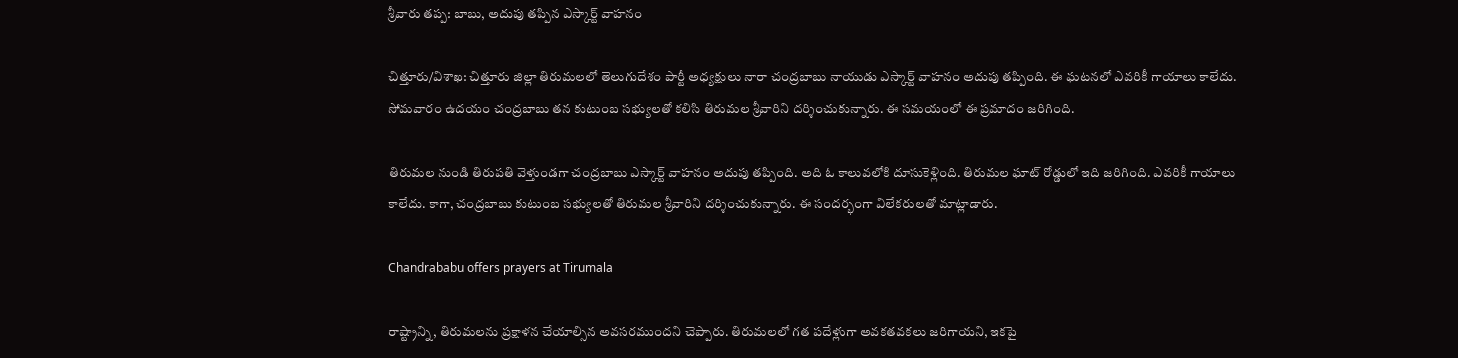శ్రీవారు తప్ప: బాబు, అదుపు తప్పిన ఎస్కార్ట్ వాహనం

చిత్తూరు/విశాఖ: చిత్తూరు జిల్లా తిరుమలలో తెలుగుదేశం పార్టీ అధ్యక్షులు నారా చంద్రబాబు నాయుడు ఎస్కార్ట్ వాహనం అదుపు తప్పింది. ఈ ఘటనలో ఎవరికీ గాయాలు కాలేదు. సోమవారం ఉదయం చంద్రబాబు తన కుటుంబ సభ్యులతో కలిసి తిరుమల శ్రీవారిని దర్శించుకున్నారు. ఈ సమయంలో ఈ ప్రమాదం జరిగింది.

తిరుమల నుండి తిరుపతి వెళ్తుండగా చంద్రబాబు ఎస్కార్ట్ వాహనం అదుపు తప్పింది. అది ఓ కాలువలోకి దూసుకెళ్లింది. తిరుమల ఘాట్ రోడ్డులో ఇది జరిగింది. ఎవరికీ గాయాలు కాలేదు. కాగా, చంద్రబాబు కుటుంబ సభ్యులతో తిరుమల శ్రీవారిని దర్శించుకున్నారు. ఈ సందర్భంగా విలేకరులతో మాట్లాడారు.

Chandrababu offers prayers at Tirumala

రాష్ట్రాన్ని, తిరుమలను ప్రక్షాళన చేయాల్సిన అవసరముందని చెప్పారు. తిరుమలలో గత పదేళ్లుగా అవకతవకలు జరిగాయని, ఇకపై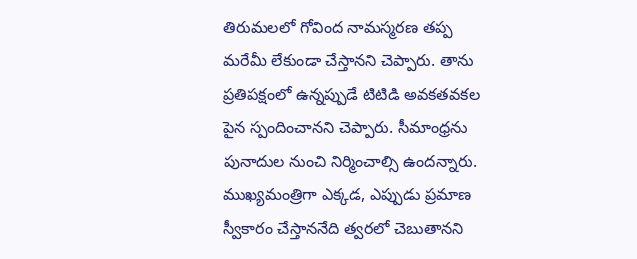తిరుమలలో గోవింద నామస్మరణ తప్ప మరేమీ లేకుండా చేస్తానని చెప్పారు. తాను ప్రతిపక్షంలో ఉన్నప్పుడే టిటిడి అవకతవకల పైన స్పందించానని చెప్పారు. సీమాంధ్రను పునాదుల నుంచి నిర్మించాల్సి ఉందన్నారు. ముఖ్యమంత్రిగా ఎక్కడ, ఎప్పుడు ప్రమాణ స్వీకారం చేస్తాననేది త్వరలో చెబుతానని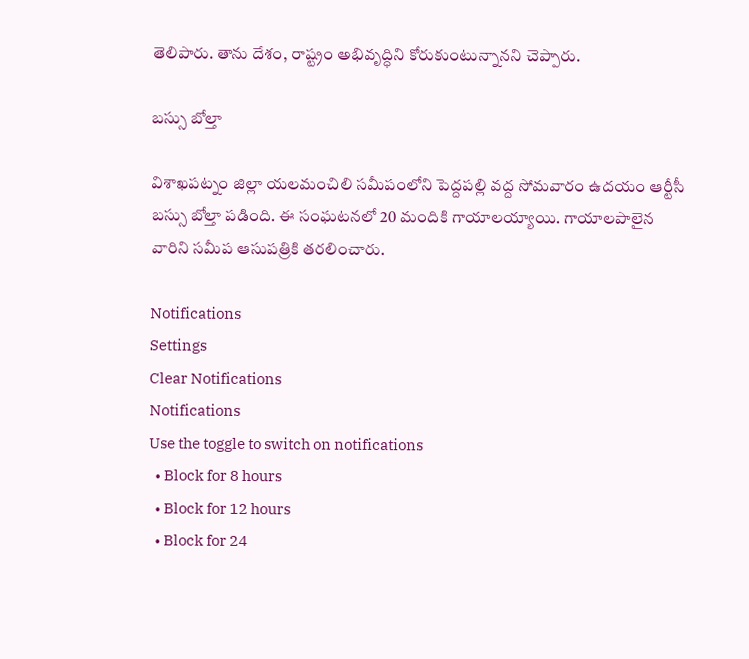తెలిపారు. తాను దేశం, రాష్ట్రం అభివృద్ధిని కోరుకుంటున్నానని చెప్పారు.

బస్సు బోల్తా

విశాఖపట్నం జిల్లా యలమంచిలి సమీపంలోని పెద్దపల్లి వద్ద సోమవారం ఉదయం ఆర్టీసీ బస్సు బోల్తా పడింది. ఈ సంఘటనలో 20 మందికి గాయాలయ్యాయి. గాయాలపాలైన వారిని సమీప ఆసుపత్రికి తరలించారు.

Notifications
Settings
Clear Notifications
Notifications
Use the toggle to switch on notifications
  • Block for 8 hours
  • Block for 12 hours
  • Block for 24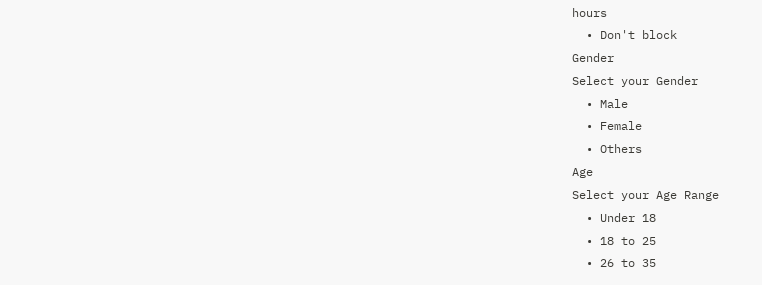hours
  • Don't block
Gender
Select your Gender
  • Male
  • Female
  • Others
Age
Select your Age Range
  • Under 18
  • 18 to 25
  • 26 to 35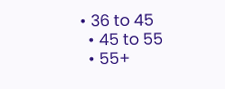• 36 to 45
  • 45 to 55
  • 55+